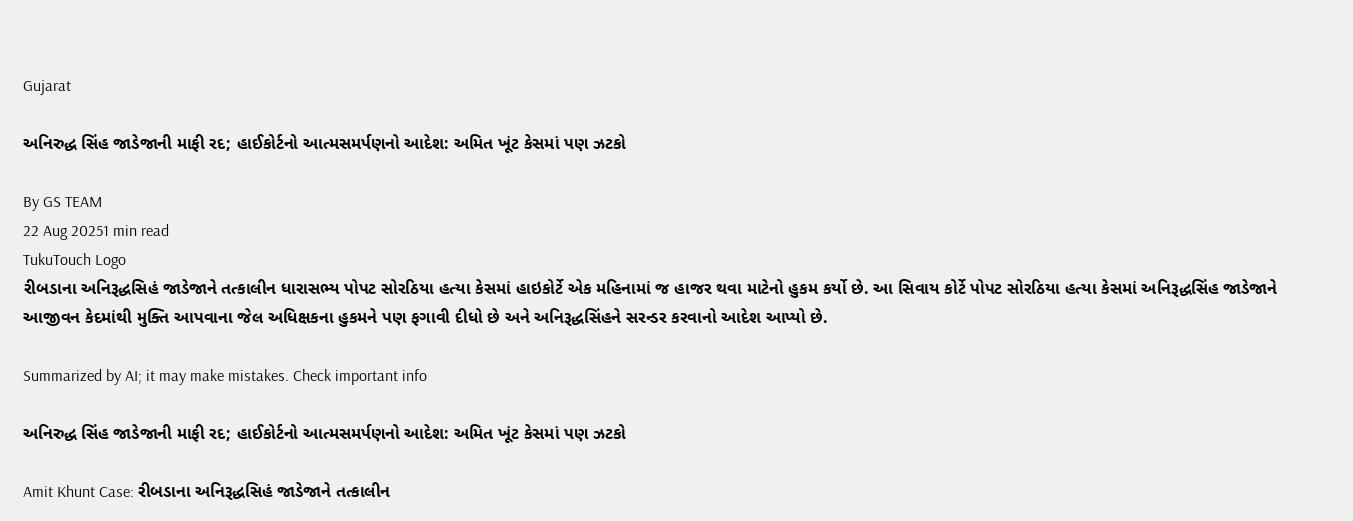Gujarat

અનિરુદ્ધ સિંહ જાડેજાની માફી રદ; હાઈકોર્ટનો આત્મસમર્પણનો આદેશ: અમિત ખૂંટ કેસમાં પણ ઝટકો

By GS TEAM
22 Aug 20251 min read
TukuTouch Logo
રીબડાના અનિરૂદ્ધસિહં જાડેજાને તત્કાલીન ધારાસભ્ય પોપટ સોરઠિયા હત્યા કેસમાં હાઇકોર્ટે એક મહિનામાં જ હાજર થવા માટેનો હુકમ કર્યો છે. આ સિવાય કોર્ટે પોપટ સોરઠિયા હત્યા કેસમાં અનિરૂદ્ધસિંહ જાડેજાને આજીવન કેદમાંથી મુક્તિ આપવાના જેલ અધિક્ષકના હુકમને પણ ફગાવી દીધો છે અને અનિરૂદ્ધસિંહને સરન્ડર કરવાનો આદેશ આપ્યો છે.

Summarized by AI; it may make mistakes. Check important info

અનિરુદ્ધ સિંહ જાડેજાની માફી રદ; હાઈકોર્ટનો આત્મસમર્પણનો આદેશ: અમિત ખૂંટ કેસમાં પણ ઝટકો

Amit Khunt Case: રીબડાના અનિરૂદ્ધસિહં જાડેજાને તત્કાલીન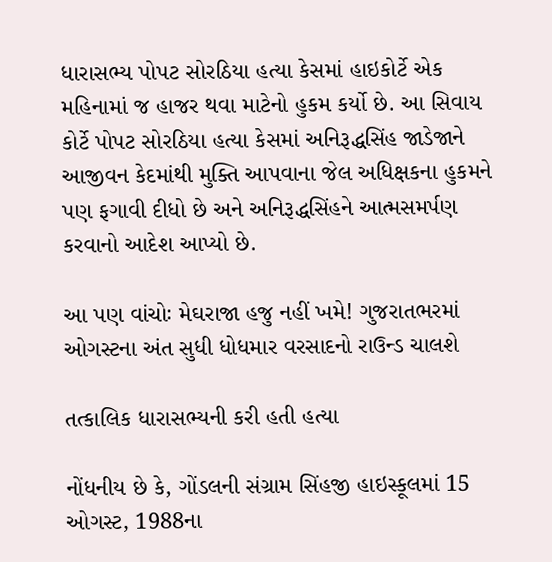ધારાસભ્ય પોપટ સોરઠિયા હત્યા કેસમાં હાઇકોર્ટે એક મહિનામાં જ હાજર થવા માટેનો હુકમ કર્યો છે. આ સિવાય કોર્ટે પોપટ સોરઠિયા હત્યા કેસમાં અનિરૂદ્ધસિંહ જાડેજાને આજીવન કેદમાંથી મુક્તિ આપવાના જેલ અધિક્ષકના હુકમને પણ ફગાવી દીધો છે અને અનિરૂદ્ધસિંહને આત્મસમર્પણ કરવાનો આદેશ આપ્યો છે.

આ પણ વાંચોઃ મેઘરાજા હજુ નહીં ખમે! ગુજરાતભરમાં ઓગસ્ટના અંત સુધી ધોધમાર વરસાદનો રાઉન્ડ ચાલશે

તત્કાલિક ધારાસભ્યની કરી હતી હત્યા

નોંધનીય છે કે, ગોંડલની સંગ્રામ સિંહજી હાઇસ્કૂલમાં 15 ઓગસ્ટ, 1988ના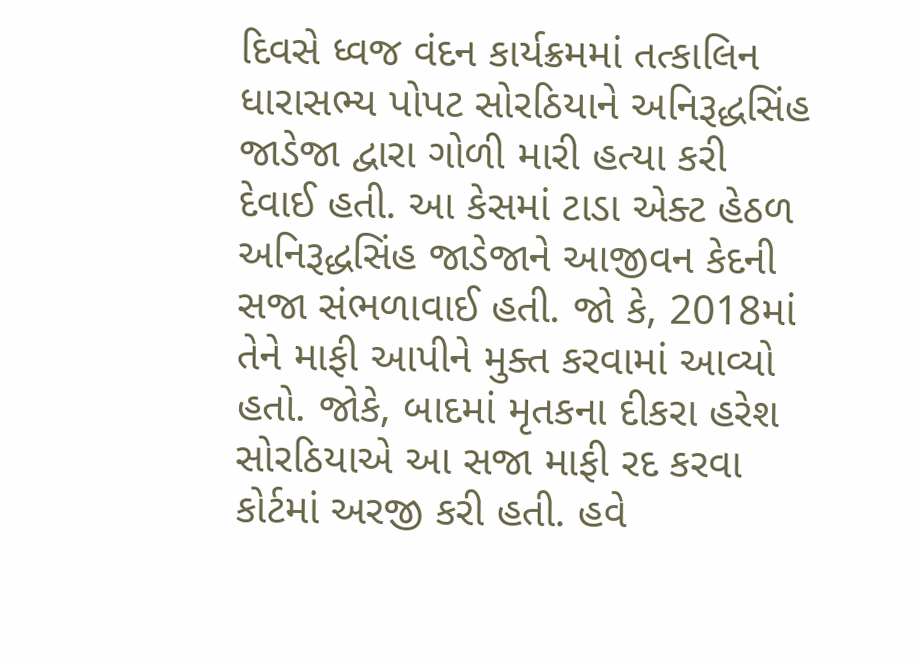દિવસે ધ્વજ વંદન કાર્યક્રમમાં તત્કાલિન ધારાસભ્ય પોપટ સોરઠિયાને અનિરૂદ્ધસિંહ જાડેજા દ્વારા ગોળી મારી હત્યા કરી દેવાઈ હતી. આ કેસમાં ટાડા એક્ટ હેઠળ અનિરૂદ્ધસિંહ જાડેજાને આજીવન કેદની સજા સંભળાવાઈ હતી. જો કે, 2018માં તેને માફી આપીને મુક્ત કરવામાં આવ્યો હતો. જોકે, બાદમાં મૃતકના દીકરા હરેશ સોરઠિયાએ આ સજા માફી રદ કરવા કોર્ટમાં અરજી કરી હતી. હવે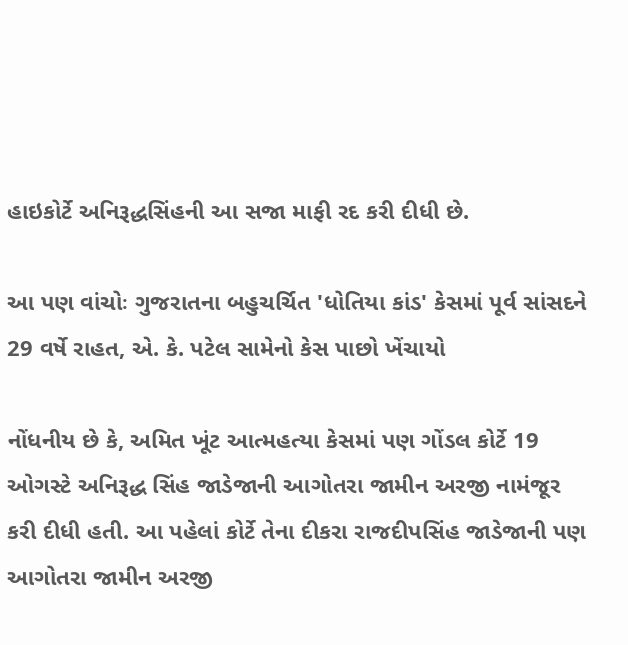હાઇકોર્ટે અનિરૂદ્ધસિંહની આ સજા માફી રદ કરી દીધી છે.

આ પણ વાંચોઃ ગુજરાતના બહુચર્ચિત 'ધોતિયા કાંડ' કેસમાં પૂર્વ સાંસદને 29 વર્ષે રાહત, એ. કે. પટેલ સામેનો કેસ પાછો ખેંચાયો

નોંધનીય છે કે, અમિત ખૂંટ આત્મહત્યા કેસમાં પણ ગોંડલ કોર્ટે 19 ઓગસ્ટે અનિરૂદ્ધ સિંહ જાડેજાની આગોતરા જામીન અરજી નામંજૂર કરી દીધી હતી. આ પહેલાં કોર્ટે તેના દીકરા રાજદીપસિંહ જાડેજાની પણ આગોતરા જામીન અરજી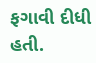ફગાવી દીધી હતી.